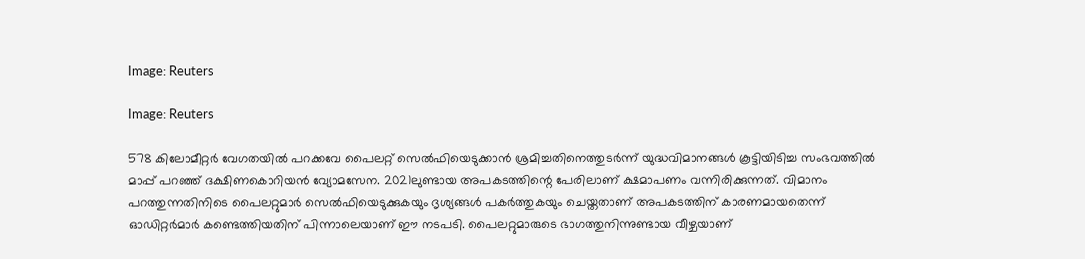Image: Reuters

Image: Reuters

578 കിലോമീറ്റര്‍ വേഗതയില്‍ പറക്കവേ പൈലറ്റ് സെല്‍ഫിയെടുക്കാന്‍ ശ്രമിച്ചതിനെത്തുടര്‍ന്ന് യുദ്ധവിമാനങ്ങള്‍ കൂട്ടിയിടിച്ച സംഭവത്തില്‍ മാപ്പ് പറഞ്ഞ് ദക്ഷിണകൊറിയന്‍ വ്യോമസേന. 2021ലുണ്ടായ അപകടത്തിന്റെ പേരിലാണ് ക്ഷമാപണം വന്നിരിക്കുന്നത്. വിമാനം പറത്തുന്നതിനിടെ പൈലറ്റുമാർ സെൽഫിയെടുക്കുകയും ദൃശ്യങ്ങൾ പകർത്തുകയും ചെയ്തതാണ് അപകടത്തിന് കാരണമായതെന്ന് ഓഡിറ്റർമാർ കണ്ടെത്തിയതിന് പിന്നാലെയാണ് ഈ നടപടി. പൈലറ്റുമാരുടെ ഭാഗത്തുനിന്നുണ്ടായ വീഴ്ചയാണ്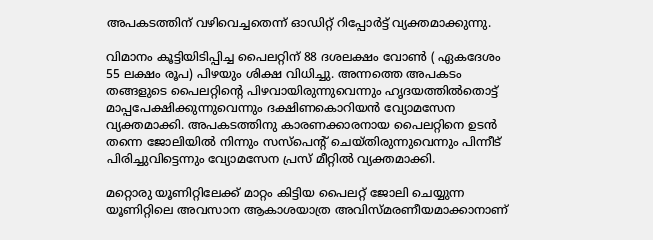അപകടത്തിന് വഴിവെച്ചതെന്ന് ഓഡിറ്റ് റിപ്പോർട്ട് വ്യക്തമാക്കുന്നു.

വിമാനം കൂട്ടിയിടിപ്പിച്ച പൈലറ്റിന് 88 ദശലക്ഷം വോണ്‍ ( ഏകദേശം 55 ലക്ഷം രൂപ) പിഴയും ശിക്ഷ വിധിച്ചു. അന്നത്തെ അപകടം തങ്ങളുടെ പൈലറ്റിന്റെ പിഴവായിരുന്നുവെന്നും ഹൃദയത്തില്‍തൊട്ട് മാപ്പപേക്ഷിക്കുന്നുവെന്നും ദക്ഷിണകൊറിയന്‍ വ്യോമസേന വ്യക്തമാക്കി. അപകടത്തിനു കാരണക്കാരനായ പൈലറ്റിനെ ഉടന്‍ തന്നെ ജോലിയില്‍ നിന്നും സസ്പെന്റ് ചെയ്തിരുന്നുവെന്നും പിന്നീട് പിരിച്ചുവിട്ടെന്നും വ്യോമസേന പ്രസ് മീറ്റില്‍ വ്യക്തമാക്കി.

മറ്റൊരു യൂണിറ്റിലേക്ക് മാറ്റം കിട്ടിയ പൈലറ്റ് ജോലി ചെയ്യുന്ന യൂണിറ്റിലെ അവസാന ആകാശയാത്ര അവിസ്മരണീയമാക്കാനാണ്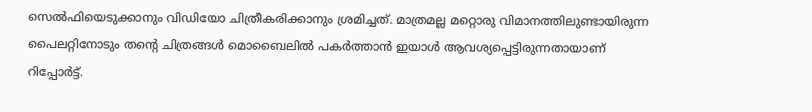സെല്‍ഫിയെടുക്കാനും വിഡിയോ ചിത്രീകരിക്കാനും ശ്രമിച്ചത്. മാത്രമല്ല മറ്റൊരു വിമാനത്തിലുണ്ടായിരുന്ന പൈലറ്റിനോടും തന്റെ ചിത്രങ്ങള്‍ മൊബൈലില്‍ പകര്‍ത്താന്‍ ഇയാള്‍ ആവശ്യപ്പെട്ടിരുന്നതായാണ് റിപ്പോര്‍ട്ട്.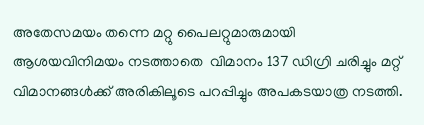അതേസമയം തന്നെ മറ്റു പൈലറ്റുമാരുമായി ആശയവിനിമയം നടത്താതെ  വിമാനം 137 ഡിഗ്രി ചരിച്ചും മറ്റ് വിമാനങ്ങൾക്ക് അരികിലൂടെ പറപ്പിച്ചും അപകടയാത്ര നടത്തി.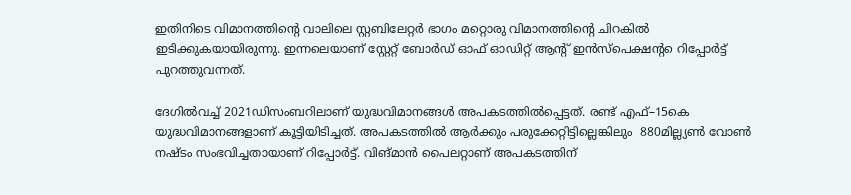ഇതിനിടെ വിമാനത്തിന്റെ വാലിലെ സ്റ്റബിലേറ്റർ ഭാഗം മറ്റൊരു വിമാനത്തിന്റെ ചിറകിൽ ഇടിക്കുകയായിരുന്നു. ഇന്നലെയാണ് സ്റ്റേറ്റ് ബോര്‍ഡ് ഓഫ് ഓഡിറ്റ് ആന്റ് ഇന്‍സ്പെക്ഷന്റ‍െ റിപ്പോര്‍ട്ട് പുറത്തുവന്നത്.

ദേഗില്‍വച്ച് 2021ഡിസംബറിലാണ് യുദ്ധവിമാനങ്ങള്‍ അപകടത്തില്‍പ്പെട്ടത്. രണ്ട് എഫ്–15കെ യുദ്ധവിമാനങ്ങളാണ് കൂട്ടിയിടിച്ചത്. അപകടത്തില്‍ ആര്‍ക്കും പരുക്കേറ്റിട്ടില്ലെങ്കിലും  880മില്ല്യണ്‍ വോണ്‍ നഷ്ടം സംഭവിച്ചതായാണ് റിപ്പോര്‍ട്ട്. വിങ്മാന്‍ പൈലറ്റാണ് അപകടത്തിന്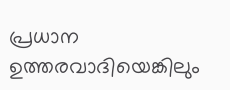പ്രധാന ഉത്തരവാദിയെങ്കിലും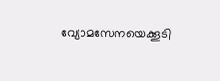വ്യോമസേനയെക്കൂടി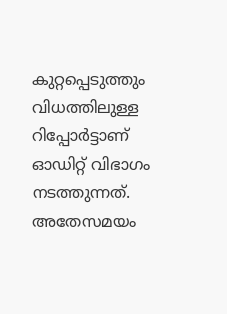കുറ്റപ്പെടുത്തും വിധത്തിലുള്ള റിപ്പോര്‍ട്ടാണ് ഓഡിറ്റ് വിഭാഗം നടത്തുന്നത്. അതേസമയം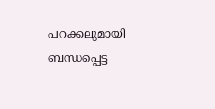പറക്കലുമായി ബന്ധപ്പെട്ട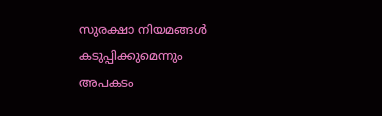സുരക്ഷാ നിയമങ്ങള്‍ കടുപ്പിക്കുമെന്നും അപകടം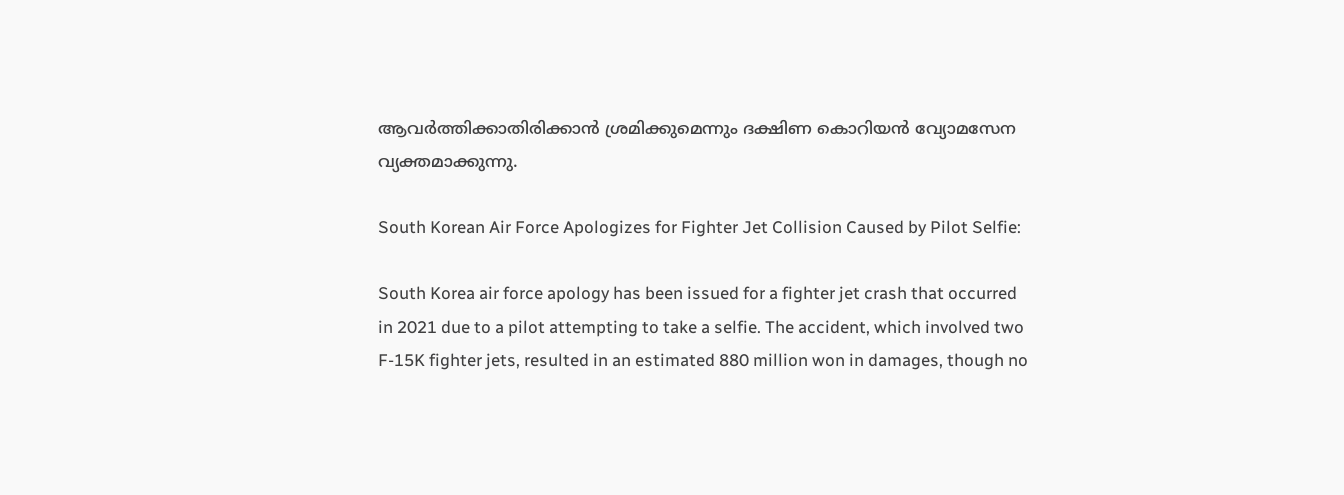ആവര്‍ത്തിക്കാതിരിക്കാന്‍ ശ്രമിക്കുമെന്നും ദക്ഷിണ കൊറിയന്‍ വ്യോമസേന വ്യക്തമാക്കുന്നു.

South Korean Air Force Apologizes for Fighter Jet Collision Caused by Pilot Selfie:

South Korea air force apology has been issued for a fighter jet crash that occurred in 2021 due to a pilot attempting to take a selfie. The accident, which involved two F-15K fighter jets, resulted in an estimated 880 million won in damages, though no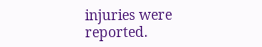injuries were reported.